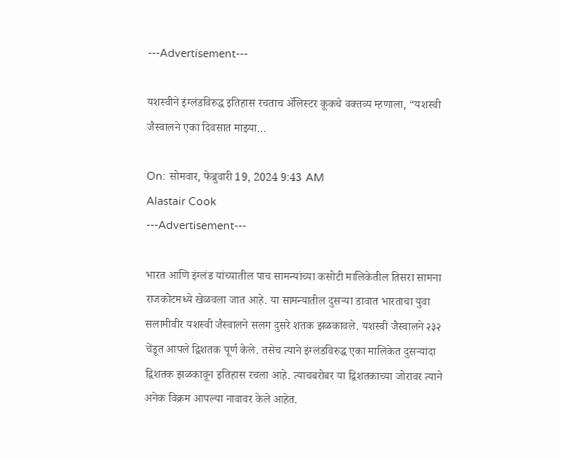---Advertisement---

यशस्वीने इंग्लंडविरुद्ध इतिहास रचताच ॲलिस्टर कूकचे वक्तव्य म्हणाला, “यशस्वी जैस्वालने एका दिवसात माझ्या…

On: सोमवार, फेब्रुवारी 19, 2024 9:43 AM
Alastair Cook
---Advertisement---

भारत आणि इंग्लंड यांच्यातील पाच सामन्यांच्या कसोटी मालिकेतील तिसरा सामना राजकोटमध्ये खेळवला जात आहे. या सामन्यातील दुसऱ्या डावात भारताचा युवा सलामीवीर यशस्वी जैस्वालने सलग दुसरे शतक झळकावले. यशस्वी जैस्वालने २३२ चेंडूत आपले द्विशतक पूर्ण केले. तसेच त्याने इंग्लंडविरुद्ध एका मालिकेत दुसऱ्यांदा द्विशतक झळकावून इतिहास रचला आहे. त्याचबरोबर या द्विशतकाच्या जोरावर त्याने अनेक विक्रम आपल्या नावावर केले आहेत.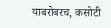याबरोबरच, कसोटी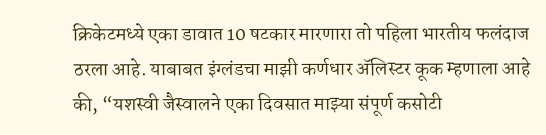क्रिकेटमध्ये एका डावात 10 षटकार मारणारा तो पहिला भारतीय फलंदाज ठरला आहे. याबाबत इंग्लंडचा माझी कर्णधार ॲलिस्टर कूक म्हणाला आहे की, “यशस्वी जैस्वालने एका दिवसात माझ्या संपूर्ण कसोटी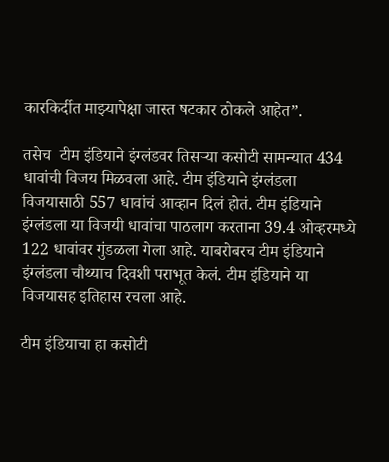कारकिर्दीत माझ्यापेक्षा जास्त षटकार ठोकले आहेत”.

तसेच  टीम इंडियाने इंग्लंडवर तिसऱ्या कसोटी सामन्यात 434 धावांची विजय मिळवला आहे. टीम इंडियाने इंग्लंडला विजयासाठी 557 धावांचं आव्हान दिलं होतं. टीम इंडियाने इंग्लंडला या विजयी धावांचा पाठलाग करताना 39.4 ओव्हरमध्ये 122 धावांवर गुंडळला गेला आहे. याबरोबरच टीम इंडियाने इंग्लंडला चौथ्याच दिवशी पराभूत केलं. टीम इंडियाने या विजयासह इतिहास रचला आहे.

टीम इंडियाचा हा कसोटी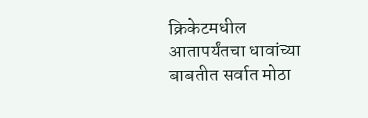क्रिकेटमधील आतापर्यंतचा धावांच्या बाबतीत सर्वात मोठा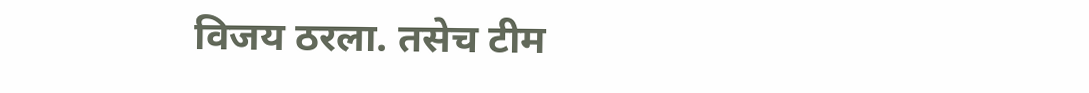विजय ठरला. तसेच टीम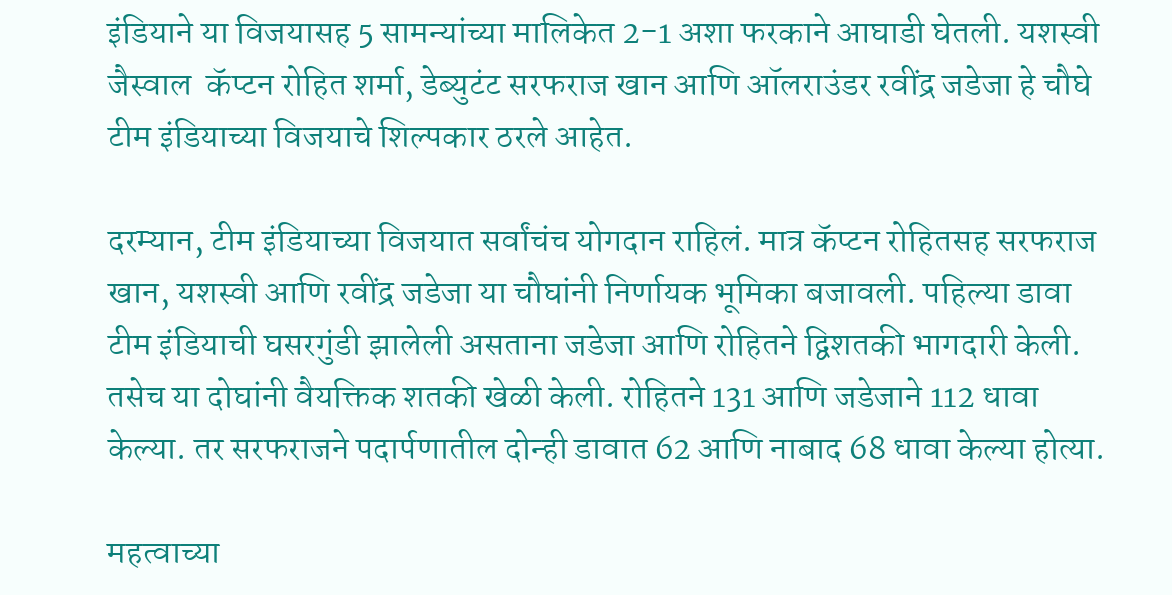इंडियाने या विजयासह 5 सामन्यांच्या मालिकेत 2-1 अशा फरकाने आघाडी घेतली. यशस्वी जैस्वाल  कॅप्टन रोहित शर्मा, डेब्युटंट सरफराज खान आणि ऑलराउंडर रवींद्र जडेजा हे चौघे टीम इंडियाच्या विजयाचे शिल्पकार ठरले आहेत.

दरम्यान, टीम इंडियाच्या विजयात सर्वांचंच योगदान राहिलं. मात्र कॅप्टन रोहितसह सरफराज खान, यशस्वी आणि रवींद्र जडेजा या चौघांनी निर्णायक भूमिका बजावली. पहिल्या डावा टीम इंडियाची घसरगुंडी झालेली असताना जडेजा आणि रोहितने द्विशतकी भागदारी केली. तसेच या दोघांनी वैयक्तिक शतकी खेळी केली. रोहितने 131 आणि जडेजाने 112 धावा केल्या. तर सरफराजने पदार्पणातील दोन्ही डावात 62 आणि नाबाद 68 धावा केल्या होत्या.

महत्वाच्या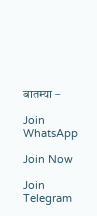बातम्या –

Join WhatsApp

Join Now

Join Telegram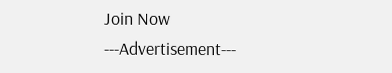Join Now
---Advertisement---